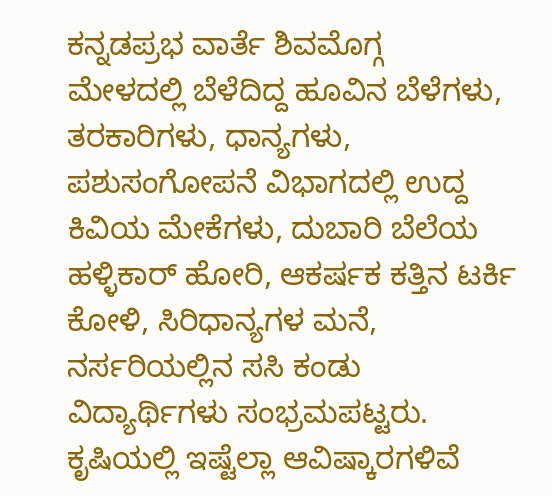ಕನ್ನಡಪ್ರಭ ವಾರ್ತೆ ಶಿವಮೊಗ್ಗ
ಮೇಳದಲ್ಲಿ ಬೆಳೆದಿದ್ದ ಹೂವಿನ ಬೆಳೆಗಳು, ತರಕಾರಿಗಳು, ಧಾನ್ಯಗಳು, ಪಶುಸಂಗೋಪನೆ ವಿಭಾಗದಲ್ಲಿ ಉದ್ದ ಕಿವಿಯ ಮೇಕೆಗಳು, ದುಬಾರಿ ಬೆಲೆಯ ಹಳ್ಳಿಕಾರ್ ಹೋರಿ, ಆಕರ್ಷಕ ಕತ್ತಿನ ಟರ್ಕಿ ಕೋಳಿ, ಸಿರಿಧಾನ್ಯಗಳ ಮನೆ, ನರ್ಸರಿಯಲ್ಲಿನ ಸಸಿ ಕಂಡು ವಿದ್ಯಾರ್ಥಿಗಳು ಸಂಭ್ರಮಪಟ್ಟರು. ಕೃಷಿಯಲ್ಲಿ ಇಷ್ಟೆಲ್ಲಾ ಆವಿಷ್ಕಾರಗಳಿವೆ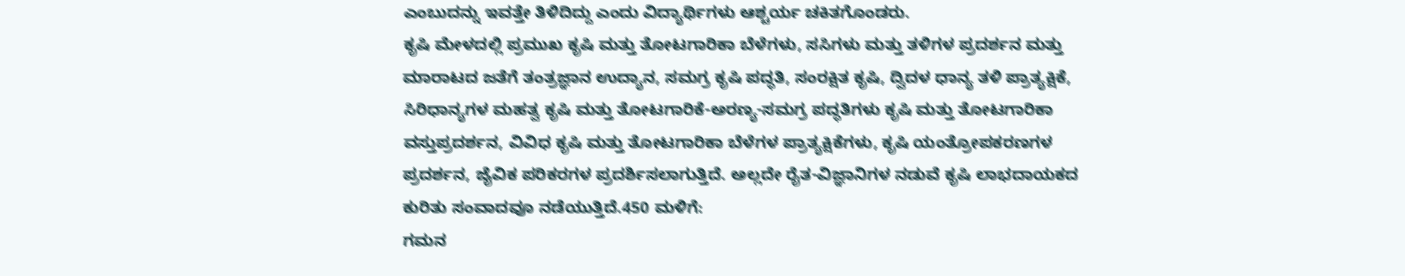ಎಂಬುದನ್ನು ಇವತ್ತೇ ತಿಳಿದಿದ್ದು ಎಂದು ವಿದ್ಯಾರ್ಥಿಗಳು ಆಶ್ಚರ್ಯ ಚಕಿತಗೊಂಡರು.
ಕೃಷಿ ಮೇಳದಲ್ಲಿ ಪ್ರಮುಖ ಕೃಷಿ ಮತ್ತು ತೋಟಗಾರಿಕಾ ಬೆಳೆಗಳು, ಸಸಿಗಳು ಮತ್ತು ತಳಿಗಳ ಪ್ರದರ್ಶನ ಮತ್ತು ಮಾರಾಟದ ಜತೆಗೆ ತಂತ್ರಜ್ಞಾನ ಉದ್ಯಾನ, ಸಮಗ್ರ ಕೃಷಿ ಪದ್ಧತಿ, ಸಂರಕ್ಷಿತ ಕೃಷಿ, ದ್ವಿದಳ ಧಾನ್ಯ ತಳಿ ಪ್ರಾತ್ಯಕ್ಷಿಕೆ, ಸಿರಿಧಾನ್ಯಗಳ ಮಹತ್ವ ಕೃಷಿ ಮತ್ತು ತೋಟಗಾರಿಕೆ-ಅರಣ್ಯ-ಸಮಗ್ರ ಪದ್ಧತಿಗಳು ಕೃಷಿ ಮತ್ತು ತೋಟಗಾರಿಕಾ ವಸ್ತುಪ್ರದರ್ಶನ, ವಿವಿಧ ಕೃಷಿ ಮತ್ತು ತೋಟಗಾರಿಕಾ ಬೆಳೆಗಳ ಪ್ರಾತ್ಯಕ್ಷಿಕೆಗಳು, ಕೃಷಿ ಯಂತ್ರೋಪಕರಣಗಳ ಪ್ರದರ್ಶನ, ಜೈವಿಕ ಪರಿಕರಗಳ ಪ್ರದರ್ಶಿಸಲಾಗುತ್ತಿದೆ. ಅಲ್ಲದೇ ರೈತ-ವಿಜ್ಞಾನಿಗಳ ನಡುವೆ ಕೃಷಿ ಲಾಭದಾಯಕದ ಕುರಿತು ಸಂವಾದವೂ ನಡೆಯುತ್ತಿದೆ.450 ಮಳಿಗೆ:
ಗಮನ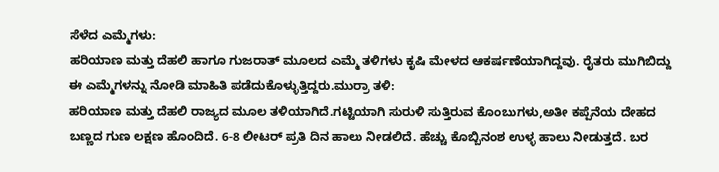ಸೆಳೆದ ಎಮ್ಮೆಗಳು:
ಹರಿಯಾಣ ಮತ್ತು ದೆಹಲಿ ಹಾಗೂ ಗುಜರಾತ್ ಮೂಲದ ಎಮ್ಮೆ ತಳಿಗಳು ಕೃಷಿ ಮೇಳದ ಆಕರ್ಷಣೆಯಾಗಿದ್ದವು. ರೈತರು ಮುಗಿಬಿದ್ದು ಈ ಎಮ್ಮೆಗಳನ್ನು ನೋಡಿ ಮಾಹಿತಿ ಪಡೆದುಕೊಳ್ಳುತ್ತಿದ್ದರು.ಮುರ್ರಾ ತಳಿ:
ಹರಿಯಾಣ ಮತ್ತು ದೆಹಲಿ ರಾಜ್ಯದ ಮೂಲ ತಳಿಯಾಗಿದೆ.ಗಟ್ಟಿಯಾಗಿ ಸುರುಳಿ ಸುತ್ತಿರುವ ಕೊಂಬುಗಳು,ಅತೀ ಕಪ್ಪೆನೆಯ ದೇಹದ ಬಣ್ಣದ ಗುಣ ಲಕ್ಷಣ ಹೊಂದಿದೆ. 6-8 ಲೀಟರ್ ಪ್ರತಿ ದಿನ ಹಾಲು ನೀಡಲಿದೆ. ಹೆಚ್ಚು ಕೊಬ್ಬಿನಂಶ ಉಳ್ಳ ಹಾಲು ನೀಡುತ್ತದೆ. ಬರ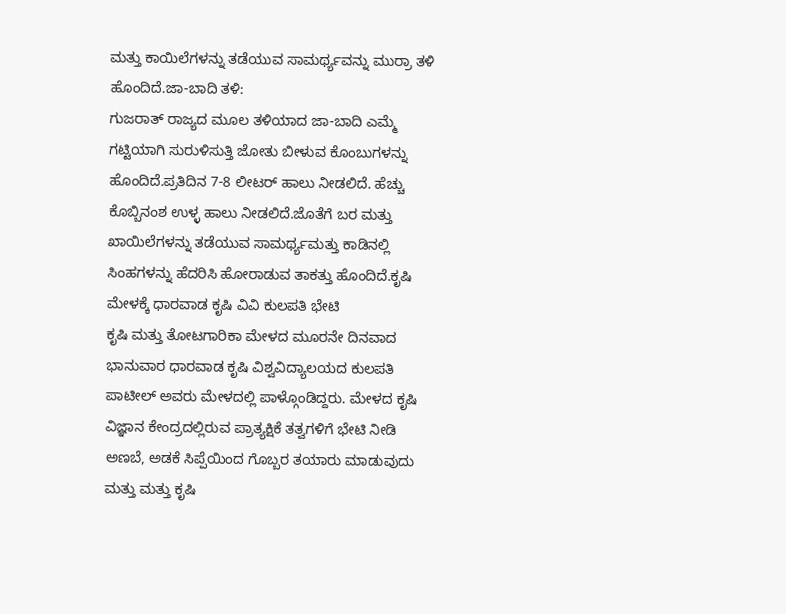ಮತ್ತು ಕಾಯಿಲೆಗಳನ್ನು ತಡೆಯುವ ಸಾಮರ್ಥ್ಯವನ್ನು ಮುರ್ರಾ ತಳಿ ಹೊಂದಿದೆ.ಜಾ-ಬಾದಿ ತಳಿ:
ಗುಜರಾತ್ ರಾಜ್ಯದ ಮೂಲ ತಳಿಯಾದ ಜಾ-ಬಾದಿ ಎಮ್ಮೆ ಗಟ್ಟಿಯಾಗಿ ಸುರುಳಿಸುತ್ತಿ ಜೋತು ಬೀಳುವ ಕೊಂಬುಗಳನ್ನು ಹೊಂದಿದೆ.ಪ್ರತಿದಿನ 7-8 ಲೀಟರ್ ಹಾಲು ನೀಡಲಿದೆ. ಹೆಚ್ಚು ಕೊಬ್ಬಿನಂಶ ಉಳ್ಳ ಹಾಲು ನೀಡಲಿದೆ.ಜೊತೆಗೆ ಬರ ಮತ್ತು ಖಾಯಿಲೆಗಳನ್ನು ತಡೆಯುವ ಸಾಮರ್ಥ್ಯಮತ್ತು ಕಾಡಿನಲ್ಲಿ ಸಿಂಹಗಳನ್ನು ಹೆದರಿಸಿ ಹೋರಾಡುವ ತಾಕತ್ತು ಹೊಂದಿದೆ.ಕೃಷಿ ಮೇಳಕ್ಕೆ ಧಾರವಾಡ ಕೃಷಿ ವಿವಿ ಕುಲಪತಿ ಭೇಟಿ
ಕೃಷಿ ಮತ್ತು ತೋಟಗಾರಿಕಾ ಮೇಳದ ಮೂರನೇ ದಿನವಾದ ಭಾನುವಾರ ಧಾರವಾಡ ಕೃಷಿ ವಿಶ್ವವಿದ್ಯಾಲಯದ ಕುಲಪತಿ ಪಾಟೀಲ್ ಅವರು ಮೇಳದಲ್ಲಿ ಪಾಳ್ಗೊಂಡಿದ್ದರು. ಮೇಳದ ಕೃಷಿ ವಿಜ್ಞಾನ ಕೇಂದ್ರದಲ್ಲಿರುವ ಪ್ರಾತ್ಯಕ್ಷಿಕೆ ತತ್ವಗಳಿಗೆ ಭೇಟಿ ನೀಡಿ ಅಣಬೆ, ಅಡಕೆ ಸಿಪ್ಪೆಯಿಂದ ಗೊಬ್ಬರ ತಯಾರು ಮಾಡುವುದು ಮತ್ತು ಮತ್ತು ಕೃಷಿ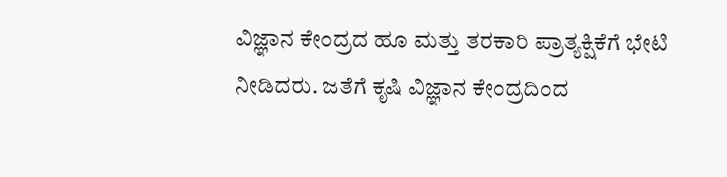ವಿಜ್ಞಾನ ಕೇಂದ್ರದ ಹೂ ಮತ್ತು ತರಕಾರಿ ಪ್ರಾತ್ಯಕ್ಷಿಕೆಗೆ ಭೇಟಿ ನೀಡಿದರು. ಜತೆಗೆ ಕೃಷಿ ವಿಜ್ಞಾನ ಕೇಂದ್ರದಿಂದ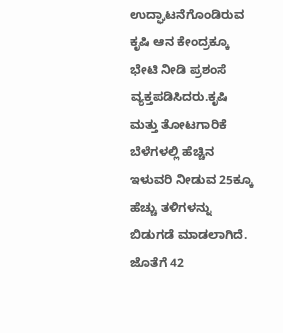ಉದ್ಘಾಟನೆಗೊಂಡಿರುವ ಕೃಷಿ ಆನ ಕೇಂದ್ರಕ್ಕೂ ಭೇಟಿ ನೀಡಿ ಪ್ರಶಂಸೆ ವ್ಯಕ್ತಪಡಿಸಿದರು.ಕೃಷಿ ಮತ್ತು ತೋಟಗಾರಿಕೆ ಬೆಳೆಗಳಲ್ಲಿ ಹೆಚ್ಚಿನ ಇಳುವರಿ ನೀಡುವ 25ಕ್ಕೂ ಹೆಚ್ಚು ತಳಿಗಳನ್ನು ಬಿಡುಗಡೆ ಮಾಡಲಾಗಿದೆ. ಜೊತೆಗೆ 42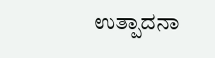ಉತ್ಪಾದನಾ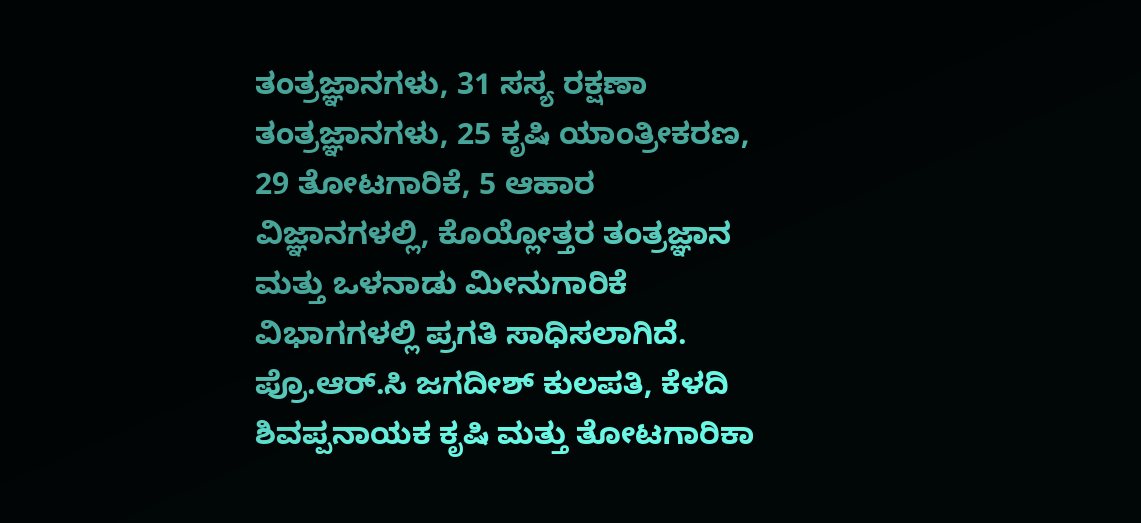ತಂತ್ರಜ್ಞಾನಗಳು, 31 ಸಸ್ಯ ರಕ್ಷಣಾ ತಂತ್ರಜ್ಞಾನಗಳು, 25 ಕೃಷಿ ಯಾಂತ್ರೀಕರಣ, 29 ತೋಟಗಾರಿಕೆ, 5 ಆಹಾರ ವಿಜ್ಞಾನಗಳಲ್ಲಿ, ಕೊಯ್ಲೋತ್ತರ ತಂತ್ರಜ್ಞಾನ ಮತ್ತು ಒಳನಾಡು ಮೀನುಗಾರಿಕೆ ವಿಭಾಗಗಳಲ್ಲಿ ಪ್ರಗತಿ ಸಾಧಿಸಲಾಗಿದೆ.
ಪ್ರೊ.ಆರ್.ಸಿ ಜಗದೀಶ್ ಕುಲಪತಿ, ಕೆಳದಿ ಶಿವಪ್ಪನಾಯಕ ಕೃಷಿ ಮತ್ತು ತೋಟಗಾರಿಕಾ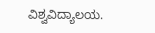ವಿಶ್ವವಿದ್ಯಾಲಯ.